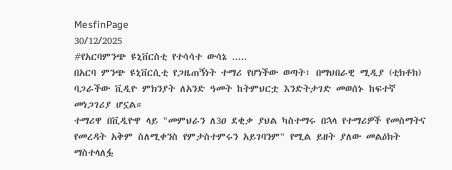MesfinPage
30/12/2025
#የአርባምንጭ ዩኒቨርስቲ የተሳሳተ ውሳኔ .....
በአርባ ምንጭ ዩኒቨርሲቲ የጋዜጠኝነት ተማሪ የሆነችው ወጣት፣ በማህበራዊ ሚዲያ (ቲክቶክ) ባጋራችው ቪዲዮ ምክንያት ለአንድ ዓመት ከትምህርቷ እንድትታገድ መወሰኑ ከፍተኛ መነጋገሪያ ሆኗል።
ተማሪዋ በቪዲዮዋ ላይ "መምህራን ለ3ዐ ደቂቃ ያህል ካስተማሩ በኋላ የተማሪዎች የመስማትና የመረዳት አቅም ስለሚቀንስ የምታስተምሩን አይገባንም" የሚል ይዘት ያለው መልዕክት ማስተላለፏ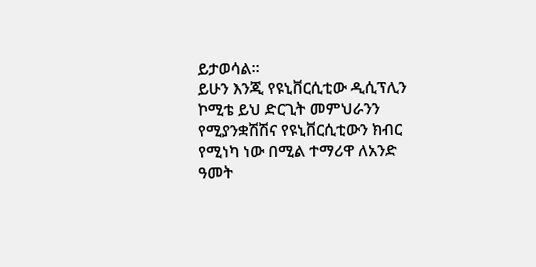ይታወሳል።
ይሁን እንጂ የዩኒቨርሲቲው ዲሲፕሊን ኮሚቴ ይህ ድርጊት መምህራንን የሚያንቋሽሽና የዩኒቨርሲቲውን ክብር የሚነካ ነው በሚል ተማሪዋ ለአንድ ዓመት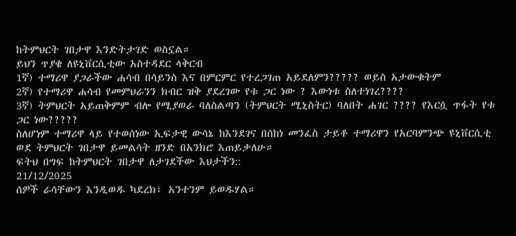ከትምህርት ገበታዋ እንድትታገድ ወስኗል።
ይህን ጥያቄ ለዩኒቨርሲቲው አስተዳደር ላቅርብ
1ኛ) ተማሪዋ ያጋራችው ሐሳብ በሳይንስ እና በምርምር የተረጋገጠ አይደለምን????? ወይስ አታውቁትም
2ኛ) የተማሪዋ ሐሳብ የመምህራንን ክብር ዝቅ ያደረገው የቱ ጋር ነው ? እውነቱ ስለተነገረ????
3ኛ) ትምህርት አይጠቅምም ብሎ የሚያወራ ባለስልጣን (ትምህርት ሚኒስትር) ባለበት ሐገር ???? የእርሷ ጥፋት የቱ ጋር ነው?????
ስለሆነም ተማሪዋ ላይ የተወሰነው ኢፍታዊ ውሳኔ ከእንደገና በሰከነ መንፈስ ታይቶ ተማሪዋን የአርባምንጭ ዩኒቨርሲቲ ወደ ትምህርት ገበታዋ ይመልሳት ዘንድ በአንክሮ እጠይቃለሁ።
ፍትህ በግፍ ከትምህርት ገበታዋ ለታገደችው እህታችን::
21/12/2025
ሰዎች ራሳቸውን እንዲወዱ ካደረክ፣ አንተንም ይወዱሃል።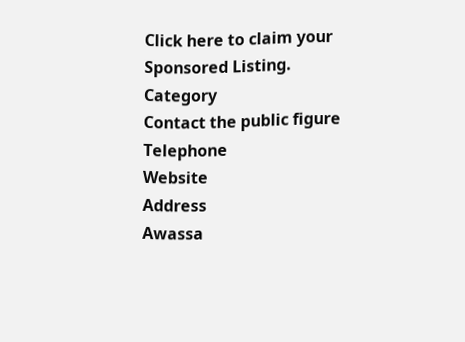Click here to claim your Sponsored Listing.
Category
Contact the public figure
Telephone
Website
Address
Awassa